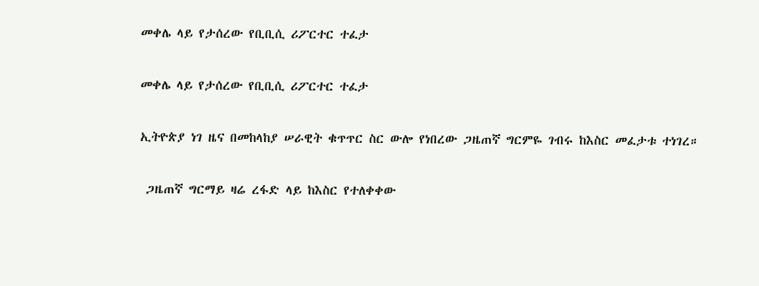መቀሌ ላይ የታሰረው የቢቢሲ ሪፖርተር ተፈታ

መቀሌ ላይ የታሰረው የቢቢሲ ሪፖርተር ተፈታ

ኢትዮጵያ ነገ ዜና በመከላከያ ሠራዊት ቁጥጥር ስር ውሎ የነበረው ጋዜጠኛ ግርምዬ ገብሩ ከእስር መፈታቱ ተነገረ።

 ጋዜጠኛ ግርማይ ዛሬ ረፋድ ላይ ከእስር የተለቀቀው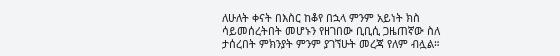ለሁለት ቀናት በእስር ከቆየ በኋላ ምንም አይነት ክስ ሳይመሰረትበት መሆኑን የዘገበው ቢቢሲ ጋዜጠኛው ስለ ታሰረበት ምክንያት ምንም ያገኘሁት መረጃ የለም ብሏል።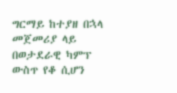ግርማይ ከተያዘ በኋላ መጀመሪያ ላይ በወታደራዊ ካምፕ ውስጥ የቆ ሲሆን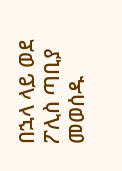በኋላ ላይ ወደ ፖሊስ ጣቢያ መወሰዱ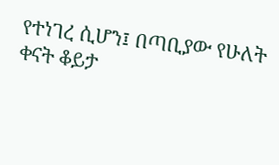የተነገረ ሲሆን፤ በጣቢያው የሁለት ቀናት ቆይታ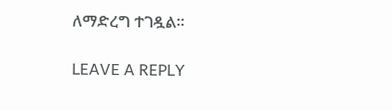ለማድረግ ተገዷል።

LEAVE A REPLY